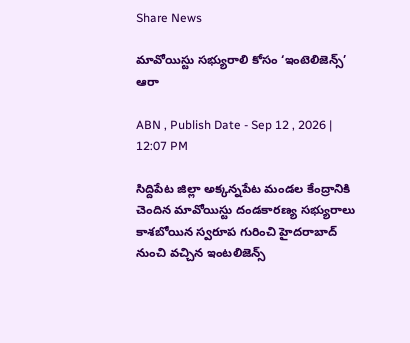Share News

మావోయిస్టు సభ్యురాలి కోసం ‘ఇంటెలిజెన్స్‌’ ఆరా

ABN , Publish Date - Sep 12 , 2026 | 12:07 PM

సిద్దిపేట జిల్లా అక్కన్నపేట మండల కేంద్రానికి చెందిన మావోయిస్టు దండకారణ్య సభ్యురాలు కాశబోయిన స్వరూప గురించి హైదరాబాద్‌ నుంచి వచ్చిన ఇంటలిజెన్స్‌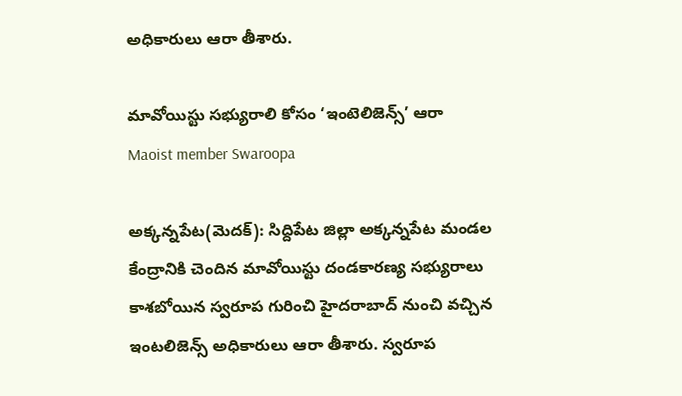అధికారులు ఆరా తీశారు.

మావోయిస్టు సభ్యురాలి కోసం ‘ఇంటెలిజెన్స్‌’ ఆరా
Maoist member Swaroopa

అక్కన్నపేట(మెదక్): సిద్దిపేట జిల్లా అక్కన్నపేట మండల కేంద్రానికి చెందిన మావోయిస్టు దండకారణ్య సభ్యురాలు కాశబోయిన స్వరూప గురించి హైదరాబాద్‌ నుంచి వచ్చిన ఇంటలిజెన్స్‌ అధికారులు ఆరా తీశారు. స్వరూప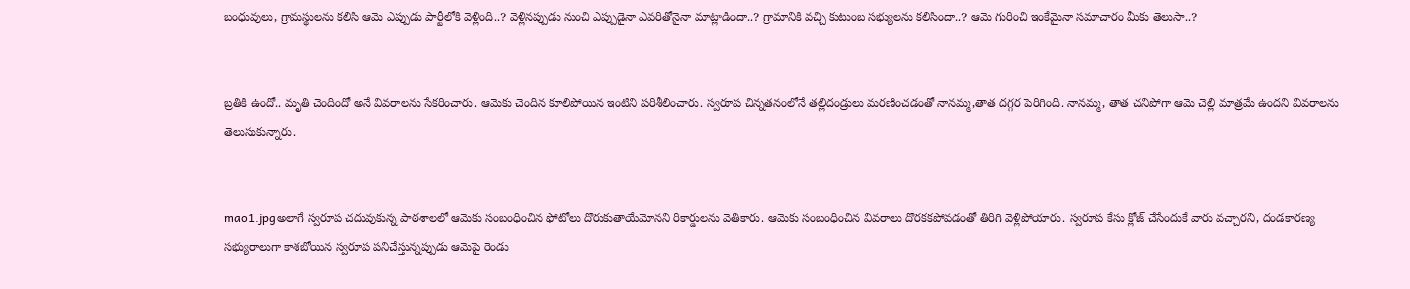బంధువులు, గ్రామస్థులను కలిసి ఆమె ఎప్పుడు పార్టీలోకి వెళ్లింది..? వెళ్లినప్పుడు నుంచి ఎప్పుడైనా ఎవరితోనైనా మాట్లాడిందా..? గ్రామానికి వచ్చి కుటుంబ సభ్యులను కలిసిందా..? ఆమె గురించి ఇంకేమైనా సమాచారం మీకు తెలుసా..?


బ్రతికి ఉందో.. మృతి చెందిందో అనే వివరాలను సేకరించారు. ఆమెకు చెందిన కూలిపోయిన ఇంటిని పరిశీలించారు. స్వరూప చిన్నతనంలోనే తల్లిదండ్రులు మరణించడంతో నానమ్మ,తాత దగ్గర పెరిగింది. నానమ్మ, తాత చనిపోగా ఆమె చెల్లి మాత్రమే ఉందని వివరాలను తెలుసుకున్నారు.


mao1.jpgఅలాగే స్వరూప చదువుకున్న పాఠశాలలో ఆమెకు సంబంధించిన ఫోటోలు దొరుకుతాయేమోనని రికార్డులను వెతికారు. ఆమెకు సంబంధించిన వివరాలు దొరకకపోవడంతో తిరిగి వెళ్లిపోయారు. స్వరూప కేసు క్లోజ్‌ చేసేందుకే వారు వచ్చారని, దండకారణ్య సభ్యురాలుగా కాశబోయిన స్వరూప పనిచేస్తున్నప్పుడు ఆమెపై రెండు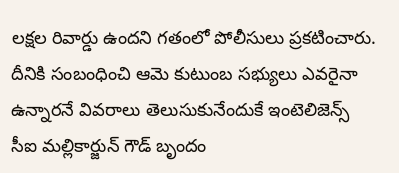లక్షల రివార్డు ఉందని గతంలో పోలీసులు ప్రకటించారు. దీనికి సంబంధించి ఆమె కుటుంబ సభ్యులు ఎవరైనా ఉన్నారనే వివరాలు తెలుసుకునేందుకే ఇంటెలిజెన్స్‌ సీఐ మల్లికార్జున్‌ గౌడ్‌ బృందం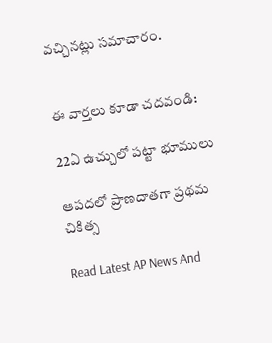వచ్చినట్లు సమాచారం.


ఈ వార్తలు కూడా చదవండి:

22ఏ ఉచ్చులో పట్టా భూములు

ఆపదలో ప్రాణదాతగా ప్రథమ చికిత్స

Read Latest AP News And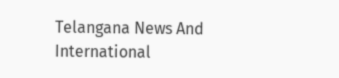Telangana News And International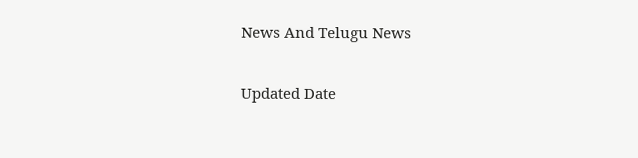News And Telugu News

Updated Date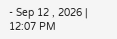- Sep 12 , 2026 | 12:07 PM